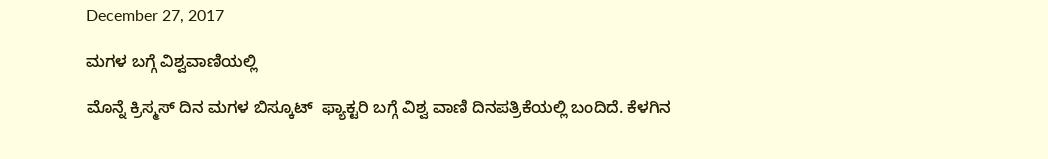December 27, 2017

ಮಗಳ ಬಗ್ಗೆ ವಿಶ್ವವಾಣಿಯಲ್ಲಿ

ಮೊನ್ನೆ ಕ್ರಿಸ್ಮಸ್ ದಿನ ಮಗಳ ಬಿಸ್ಕೂಟ್  ಫ್ಯಾಕ್ಟರಿ ಬಗ್ಗೆ ವಿಶ್ವ ವಾಣಿ ದಿನಪತ್ರಿಕೆಯಲ್ಲಿ ಬಂದಿದೆ. ಕೆಳಗಿನ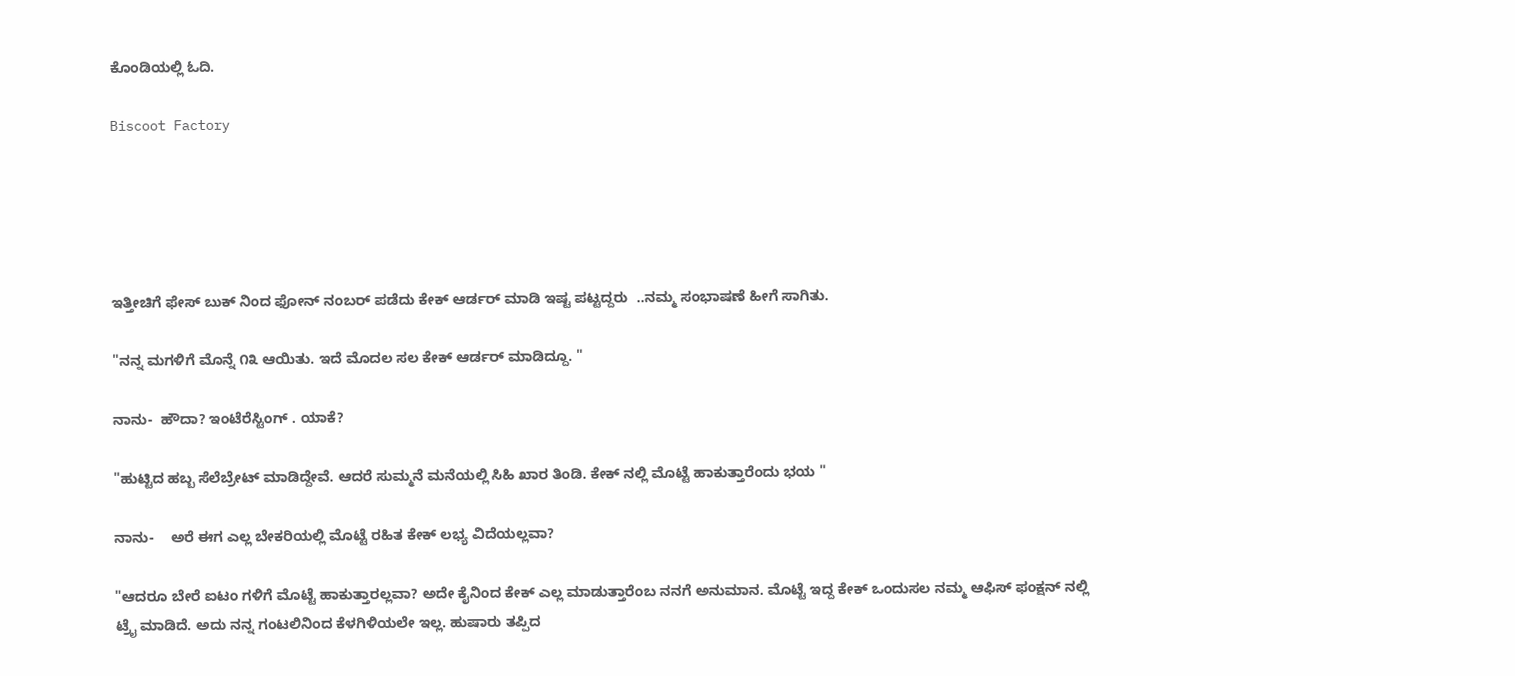ಕೊಂಡಿಯಲ್ಲಿ ಓದಿ.

Biscoot Factory





ಇತ್ತೀಚಿಗೆ ಫೇಸ್ ಬುಕ್ ನಿಂದ ಫೋನ್ ನಂಬರ್ ಪಡೆದು ಕೇಕ್ ಆರ್ಡರ್ ಮಾಡಿ ಇಷ್ಟ ಪಟ್ಟದ್ದರು  ..ನಮ್ಮ ಸಂಭಾಷಣೆ ಹೀಗೆ ಸಾಗಿತು.

"ನನ್ನ ಮಗಳಿಗೆ ಮೊನ್ನೆ ೧೩ ಆಯಿತು. ಇದೆ ಮೊದಲ ಸಲ ಕೇಕ್ ಆರ್ಡರ್ ಮಾಡಿದ್ದೂ. "

ನಾನು-  ಹೌದಾ? ಇಂಟೆರೆಸ್ಟಿಂಗ್ . ಯಾಕೆ?

"ಹುಟ್ಟಿದ ಹಬ್ಬ ಸೆಲೆಬ್ರೇಟ್ ಮಾಡಿದ್ದೇವೆ. ಆದರೆ ಸುಮ್ಮನೆ ಮನೆಯಲ್ಲಿ ಸಿಹಿ ಖಾರ ತಿಂಡಿ. ಕೇಕ್ ನಲ್ಲಿ ಮೊಟ್ಟೆ ಹಾಕುತ್ತಾರೆಂದು ಭಯ "

ನಾನು-    ಅರೆ ಈಗ ಎಲ್ಲ ಬೇಕರಿಯಲ್ಲಿ ಮೊಟ್ಟೆ ರಹಿತ ಕೇಕ್ ಲಭ್ಯ ವಿದೆಯಲ್ಲವಾ?

"ಆದರೂ ಬೇರೆ ಐಟಂ ಗಳಿಗೆ ಮೊಟ್ಟೆ ಹಾಕುತ್ತಾರಲ್ಲವಾ? ಅದೇ ಕೈನಿಂದ ಕೇಕ್ ಎಲ್ಲ ಮಾಡುತ್ತಾರೆಂಬ ನನಗೆ ಅನುಮಾನ. ಮೊಟ್ಟೆ ಇದ್ದ ಕೇಕ್ ಒಂದುಸಲ ನಮ್ಮ ಆಫಿಸ್ ಫಂಕ್ಷನ್ ನಲ್ಲಿ
ಟ್ರೈ ಮಾಡಿದೆ. ಅದು ನನ್ನ ಗಂಟಲಿನಿಂದ ಕೆಳಗಿಳಿಯಲೇ ಇಲ್ಲ. ಹುಷಾರು ತಪ್ಪಿದ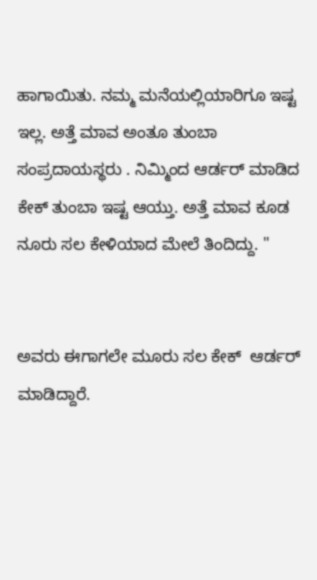ಹಾಗಾಯಿತು. ನಮ್ಮ ಮನೆಯಲ್ಲಿಯಾರಿಗೂ ಇಷ್ಟ ಇಲ್ಲ. ಅತ್ತೆ ಮಾವ ಅಂತೂ ತುಂಬಾ ಸಂಪ್ರದಾಯಸ್ಥರು . ನಿಮ್ಮಿಂದ ಆರ್ಡರ್ ಮಾಡಿದ ಕೇಕ್ ತುಂಬಾ ಇಷ್ಟ ಆಯ್ತು. ಅತ್ತೆ ಮಾವ ಕೂಡ ನೂರು ಸಲ ಕೇಳಿಯಾದ ಮೇಲೆ ತಿಂದಿದ್ದು. "


ಅವರು ಈಗಾಗಲೇ ಮೂರು ಸಲ ಕೇಕ್  ಆರ್ಡರ್ ಮಾಡಿದ್ದಾರೆ.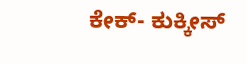ಕೇಕ್- ಕುಕ್ಕೀಸ್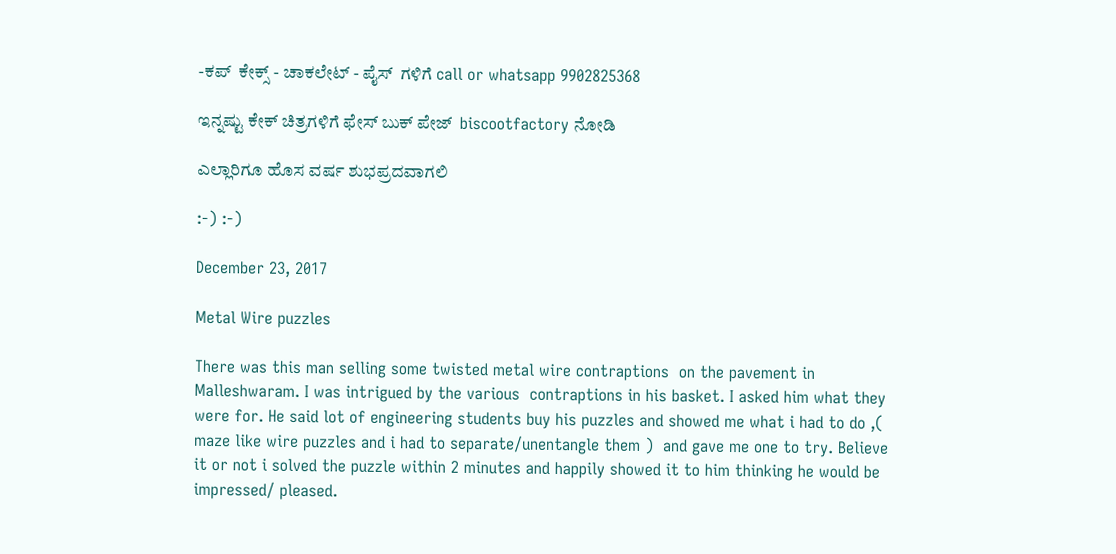-ಕಪ್  ಕೇಕ್ಸ್ - ಚಾಕಲೇಟ್ - ಪೈಸ್  ಗಳಿಗೆ call or whatsapp 9902825368

ಇನ್ನಷ್ಟು ಕೇಕ್ ಚಿತ್ರಗಳಿಗೆ ಫೇಸ್ ಬುಕ್ ಪೇಜ್  biscootfactory ನೋಡಿ

ಎಲ್ಲಾರಿಗೂ ಹೊಸ ವರ್ಷ ಶುಭಪ್ರದವಾಗಲಿ

:-) :-)

December 23, 2017

Metal Wire puzzles

There was this man selling some twisted metal wire contraptions  on the pavement in Malleshwaram. I was intrigued by the various  contraptions in his basket. I asked him what they were for. He said lot of engineering students buy his puzzles and showed me what i had to do ,( maze like wire puzzles and i had to separate/unentangle them )  and gave me one to try. Believe it or not i solved the puzzle within 2 minutes and happily showed it to him thinking he would be impressed/ pleased.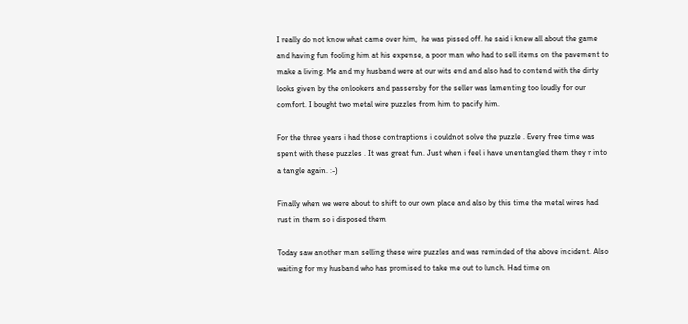I really do not know what came over him,  he was pissed off. he said i knew all about the game and having fun fooling him at his expense, a poor man who had to sell items on the pavement to make a living. Me and my husband were at our wits end and also had to contend with the dirty looks given by the onlookers and passersby for the seller was lamenting too loudly for our comfort. I bought two metal wire puzzles from him to pacify him.

For the three years i had those contraptions i couldnot solve the puzzle . Every free time was spent with these puzzles . It was great fun. Just when i feel i have unentangled them they r into a tangle again. :-)

Finally when we were about to shift to our own place and also by this time the metal wires had rust in them so i disposed them

Today saw another man selling these wire puzzles and was reminded of the above incident. Also waiting for my husband who has promised to take me out to lunch. Had time on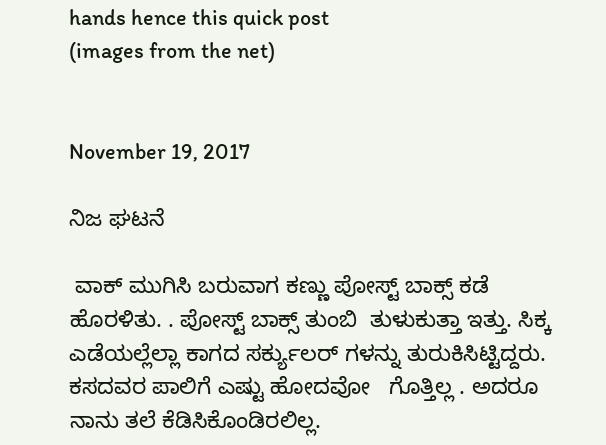hands hence this quick post
(images from the net)


November 19, 2017

ನಿಜ ಘಟನೆ

 ವಾಕ್ ಮುಗಿಸಿ ಬರುವಾಗ ಕಣ್ಣು ಪೋಸ್ಟ್ ಬಾಕ್ಸ್ ಕಡೆ ಹೊರಳಿತು. . ಪೋಸ್ಟ್ ಬಾಕ್ಸ್ ತುಂಬಿ  ತುಳುಕುತ್ತಾ ಇತ್ತು. ಸಿಕ್ಕ ಎಡೆಯಲ್ಲೆಲ್ಲಾ ಕಾಗದ ಸರ್ಕ್ಯುಲರ್ ಗಳನ್ನು ತುರುಕಿಸಿಟ್ಟಿದ್ದರು.  ಕಸದವರ ಪಾಲಿಗೆ ಎಷ್ಟು ಹೋದವೋ   ಗೊತ್ತಿಲ್ಲ . ಅದರೂ ನಾನು ತಲೆ ಕೆಡಿಸಿಕೊಂಡಿರಲಿಲ್ಲ.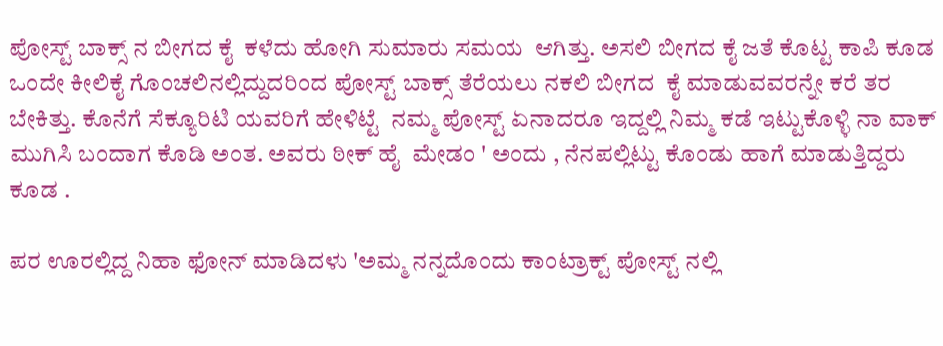ಪೋಸ್ಟ್ ಬಾಕ್ಸ್ ನ ಬೀಗದ ಕೈ  ಕಳೆದು ಹೋಗಿ ಸುಮಾರು ಸಮಯ  ಆಗಿತ್ತು. ಅಸಲಿ ಬೀಗದ ಕೈ ಜತೆ ಕೊಟ್ಟ ಕಾಪಿ ಕೂಡ ಒಂದೇ ಕೀಲಿಕೈ ಗೊಂಚಲಿನಲ್ಲಿದ್ದುದರಿಂದ ಪೋಸ್ಟ್ ಬಾಕ್ಸ್ ತೆರೆಯಲು ನಕಲಿ ಬೀಗದ  ಕೈ ಮಾಡುವವರನ್ನೇ ಕರೆ ತರ  ಬೇಕಿತ್ತು. ಕೊನೆಗೆ ಸೆಕ್ಯೂರಿಟಿ ಯವರಿಗೆ ಹೇಳಿಟ್ಟೆ  ನಮ್ಮ ಪೋಸ್ಟ್ ಏನಾದರೂ ಇದ್ದಲ್ಲಿ ನಿಮ್ಮ ಕಡೆ ಇಟ್ಟುಕೊಳ್ಳಿ ನಾ ವಾಕ್ ಮುಗಿಸಿ ಬಂದಾಗ ಕೊಡಿ ಅಂತ. ಅವರು ಠೀಕ್ ಹೈ  ಮೇಡಂ ' ಅಂದು , ನೆನಪಲ್ಲಿಟ್ಟು ಕೊಂಡು ಹಾಗೆ ಮಾಡುತ್ತಿದ್ದರು ಕೂಡ .

ಪರ ಊರಲ್ಲಿದ್ದ ನಿಹಾ ಫೋನ್ ಮಾಡಿದಳು 'ಅಮ್ಮ ನನ್ನದೊಂದು ಕಾಂಟ್ರಾಕ್ಟ್ ಪೋಸ್ಟ್ ನಲ್ಲಿ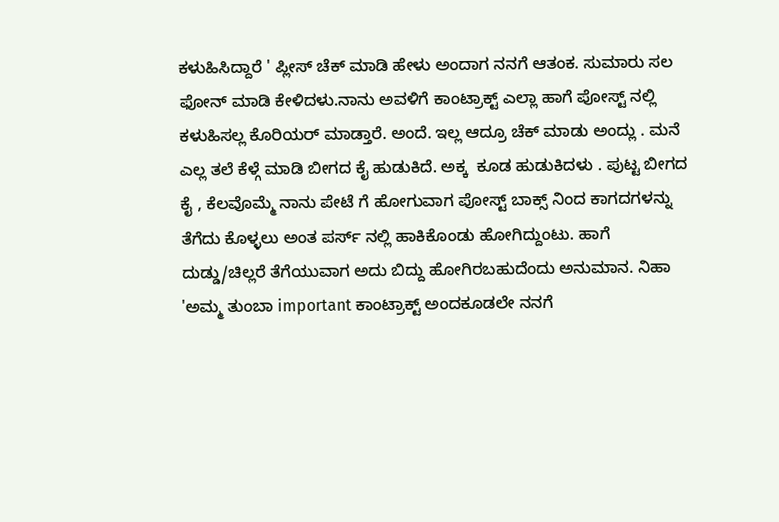ಕಳುಹಿಸಿದ್ದಾರೆ ' ಪ್ಲೀಸ್ ಚೆಕ್ ಮಾಡಿ ಹೇಳು ಅಂದಾಗ ನನಗೆ ಆತಂಕ. ಸುಮಾರು ಸಲ ಫೋನ್ ಮಾಡಿ ಕೇಳಿದಳು.ನಾನು ಅವಳಿಗೆ ಕಾಂಟ್ರಾಕ್ಟ್ ಎಲ್ಲಾ ಹಾಗೆ ಪೋಸ್ಟ್ ನಲ್ಲಿ ಕಳುಹಿಸಲ್ಲ ಕೊರಿಯರ್ ಮಾಡ್ತಾರೆ. ಅಂದೆ. ಇಲ್ಲ ಆದ್ರೂ ಚೆಕ್ ಮಾಡು ಅಂದ್ಲು . ಮನೆ ಎಲ್ಲ ತಲೆ ಕೆಳ್ಗೆ ಮಾಡಿ ಬೀಗದ ಕೈ ಹುಡುಕಿದೆ. ಅಕ್ಕ  ಕೂಡ ಹುಡುಕಿದಳು . ಪುಟ್ಟ ಬೀಗದ ಕೈ , ಕೆಲವೊಮ್ಮೆ ನಾನು ಪೇಟೆ ಗೆ ಹೋಗುವಾಗ ಪೋಸ್ಟ್ ಬಾಕ್ಸ್ ನಿಂದ ಕಾಗದಗಳನ್ನು ತೆಗೆದು ಕೊಳ್ಳಲು ಅಂತ ಪರ್ಸ್ ನಲ್ಲಿ ಹಾಕಿಕೊಂಡು ಹೋಗಿದ್ದುಂಟು. ಹಾಗೆ ದುಡ್ಡು/ಚಿಲ್ಲರೆ ತೆಗೆಯುವಾಗ ಅದು ಬಿದ್ದು ಹೋಗಿರಬಹುದೆಂದು ಅನುಮಾನ. ನಿಹಾ 'ಅಮ್ಮ ತುಂಬಾ important ಕಾಂಟ್ರಾಕ್ಟ್ ಅಂದಕೂಡಲೇ ನನಗೆ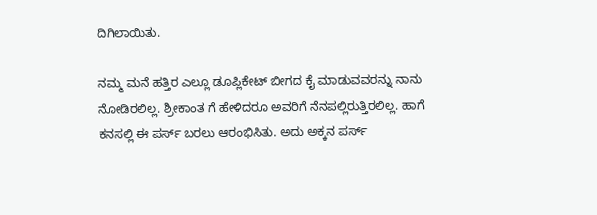ದಿಗಿಲಾಯಿತು.

ನಮ್ಮ ಮನೆ ಹತ್ತಿರ ಎಲ್ಲೂ ಡೂಪ್ಲಿಕೇಟ್ ಬೀಗದ ಕೈ ಮಾಡುವವರನ್ನು ನಾನು ನೋಡಿರಲಿಲ್ಲ. ಶ್ರೀಕಾಂತ ಗೆ ಹೇಳಿದರೂ ಅವರಿಗೆ ನೆನಪಲ್ಲಿರುತ್ತಿರಲಿಲ್ಲ. ಹಾಗೆ ಕನಸಲ್ಲಿ ಈ ಪರ್ಸ್ ಬರಲು ಆರಂಭಿಸಿತು. ಅದು ಅಕ್ಕನ ಪರ್ಸ್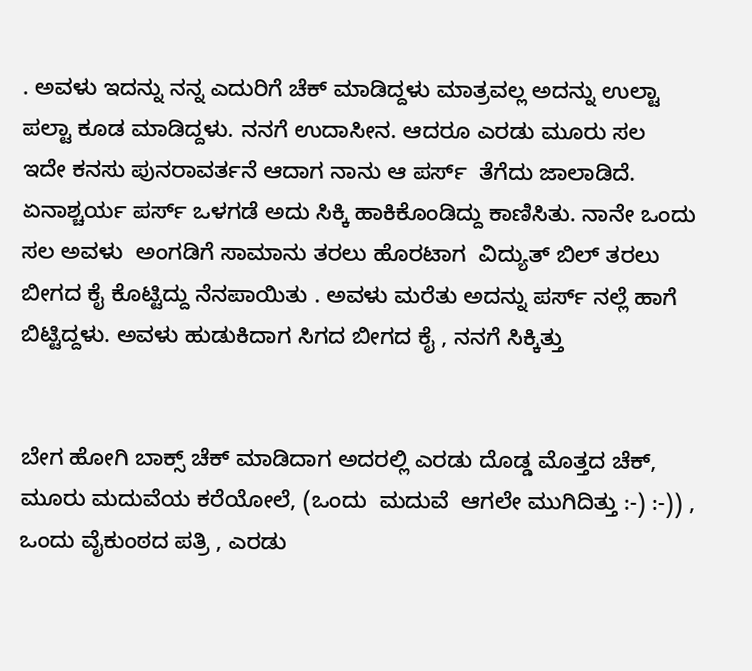. ಅವಳು ಇದನ್ನು ನನ್ನ ಎದುರಿಗೆ ಚೆಕ್ ಮಾಡಿದ್ದಳು ಮಾತ್ರವಲ್ಲ ಅದನ್ನು ಉಲ್ಟಾ ಪಲ್ಟಾ ಕೂಡ ಮಾಡಿದ್ದಳು. ನನಗೆ ಉದಾಸೀನ. ಆದರೂ ಎರಡು ಮೂರು ಸಲ  ಇದೇ ಕನಸು ಪುನರಾವರ್ತನೆ ಆದಾಗ ನಾನು ಆ ಪರ್ಸ್  ತೆಗೆದು ಜಾಲಾಡಿದೆ. ಏನಾಶ್ಚರ್ಯ ಪರ್ಸ್ ಒಳಗಡೆ ಅದು ಸಿಕ್ಕಿ ಹಾಕಿಕೊಂಡಿದ್ದು ಕಾಣಿಸಿತು. ನಾನೇ ಒಂದು ಸಲ ಅವಳು  ಅಂಗಡಿಗೆ ಸಾಮಾನು ತರಲು ಹೊರಟಾಗ  ವಿದ್ಯುತ್ ಬಿಲ್ ತರಲು  ಬೀಗದ ಕೈ ಕೊಟ್ಟಿದ್ದು ನೆನಪಾಯಿತು . ಅವಳು ಮರೆತು ಅದನ್ನು ಪರ್ಸ್ ನಲ್ಲೆ ಹಾಗೆ ಬಿಟ್ಟಿದ್ದಳು. ಅವಳು ಹುಡುಕಿದಾಗ ಸಿಗದ ಬೀಗದ ಕೈ , ನನಗೆ ಸಿಕ್ಕಿತ್ತು


ಬೇಗ ಹೋಗಿ ಬಾಕ್ಸ್ ಚೆಕ್ ಮಾಡಿದಾಗ ಅದರಲ್ಲಿ ಎರಡು ದೊಡ್ಡ ಮೊತ್ತದ ಚೆಕ್, ಮೂರು ಮದುವೆಯ ಕರೆಯೋಲೆ, (ಒಂದು  ಮದುವೆ  ಆಗಲೇ ಮುಗಿದಿತ್ತು :-) :-)) , ಒಂದು ವೈಕುಂಠದ ಪತ್ರಿ , ಎರಡು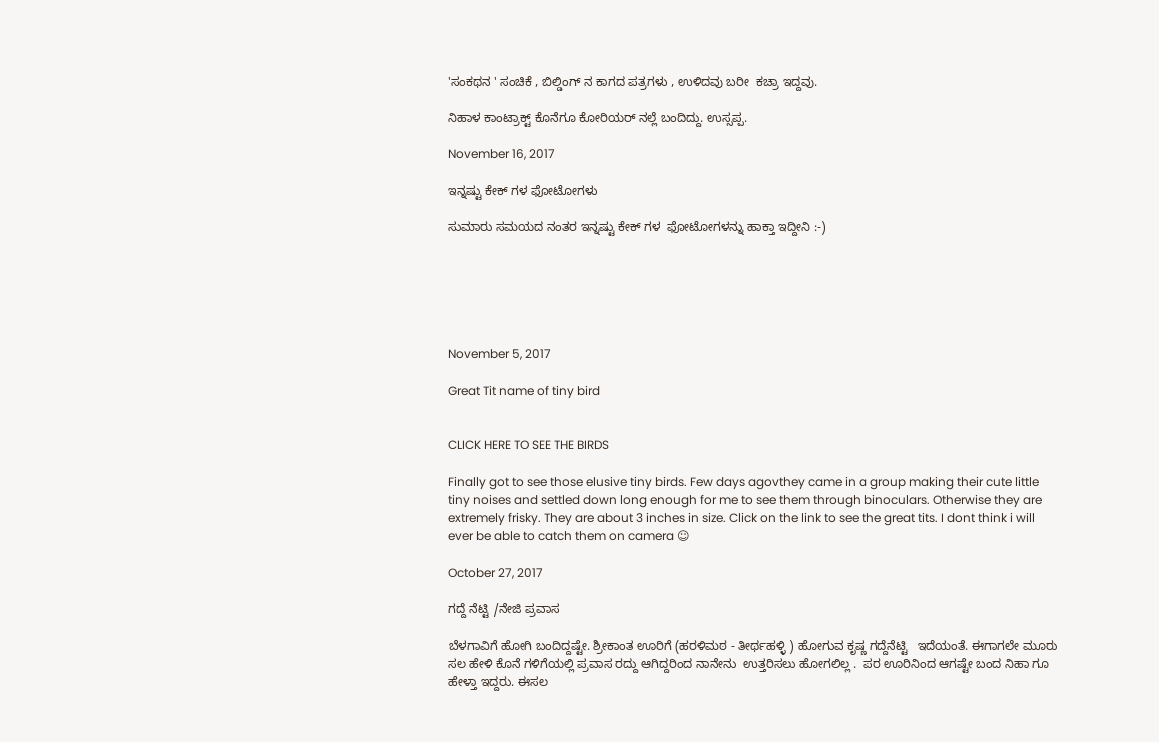'ಸಂಕಥನ ' ಸಂಚಿಕೆ , ಬಿಲ್ಡಿಂಗ್ ನ ಕಾಗದ ಪತ್ರಗಳು , ಉಳಿದವು ಬರೀ  ಕಚ್ರಾ ಇದ್ದವು.

ನಿಹಾಳ ಕಾಂಟ್ರಾಕ್ಟ್ ಕೊನೆಗೂ ಕೋರಿಯರ್ ನಲ್ಲೆ ಬಂದಿದ್ದು. ಉಸ್ಸಪ್ಪ.

November 16, 2017

ಇನ್ನಷ್ಟು ಕೇಕ್ ಗಳ ಫೋಟೋಗಳು

ಸುಮಾರು ಸಮಯದ ನಂತರ ಇನ್ನಷ್ಟು ಕೇಕ್ ಗಳ  ಫೋಟೋಗಳನ್ನು ಹಾಕ್ತಾ ಇದ್ದೀನಿ :-)






November 5, 2017

Great Tit name of tiny bird


CLICK HERE TO SEE THE BIRDS

Finally got to see those elusive tiny birds. Few days agovthey came in a group making their cute little tiny noises and settled down long enough for me to see them through binoculars. Otherwise they are extremely frisky. They are about 3 inches in size. Click on the link to see the great tits. I dont think i will ever be able to catch them on camera ☺

October 27, 2017

ಗದ್ದೆ ನೆಟ್ಟಿ /ನೇಜಿ ಪ್ರವಾಸ

ಬೆಳಗಾವಿಗೆ ಹೋಗಿ ಬಂದಿದ್ದಷ್ಟೇ. ಶ್ರೀಕಾಂತ ಊರಿಗೆ (ಹರಳಿಮಠ - ತೀರ್ಥಹಳ್ಳಿ ) ಹೋಗುವ ಕೃಷ್ಣ ಗದ್ದೆನೆಟ್ಟಿ   ಇದೆಯಂತೆ. ಈಗಾಗಲೇ ಮೂರು ಸಲ ಹೇಳಿ ಕೊನೆ ಗಳಿಗೆಯಲ್ಲಿ ಪ್ರವಾಸ ರದ್ದು ಆಗಿದ್ದರಿಂದ ನಾನೇನು  ಉತ್ತರಿಸಲು ಹೋಗಲಿಲ್ಲ .  ಪರ ಊರಿನಿಂದ ಆಗಷ್ಟೇ ಬಂದ ನಿಹಾ ಗೂ ಹೇಳ್ತಾ ಇದ್ದರು. ಈಸಲ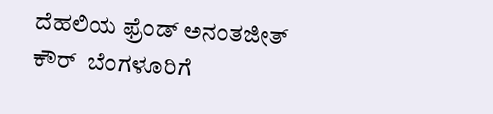ದೆಹಲಿಯ ಫ್ರೆಂಡ್ ಅನಂತಜೀತ್ ಕೌರ್  ಬೆಂಗಳೂರಿಗೆ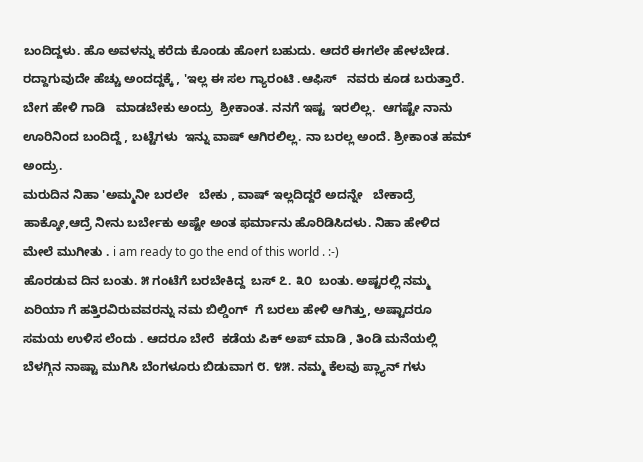ಬಂದಿದ್ದಳು. ಹೊ ಅವಳನ್ನು ಕರೆದು ಕೊಂಡು ಹೋಗ ಬಹುದು. ಆದರೆ ಈಗಲೇ ಹೇಳಬೇಡ.  ರದ್ದಾಗುವುದೇ ಹೆಚ್ಚು ಅಂದದ್ದಕ್ಕೆ , 'ಇಲ್ಲ ಈ ಸಲ ಗ್ಯಾರಂಟಿ .ಆಫಿಸ್   ನವರು ಕೂಡ ಬರುತ್ತಾರೆ. ಬೇಗ ಹೇಳಿ ಗಾಡಿ   ಮಾಡಬೇಕು ಅಂದ್ರು  ಶ್ರೀಕಾಂತ. ನನಗೆ ಇಷ್ಟ  ಇರಲಿಲ್ಲ.  ಆಗಷ್ಟೇ ನಾನು ಊರಿನಿಂದ ಬಂದಿದ್ದೆ , ಬಟ್ಟೆಗಳು  ಇನ್ನು ವಾಷ್ ಆಗಿರಲಿಲ್ಲ. ನಾ ಬರಲ್ಲ ಅಂದೆ. ಶ್ರೀಕಾಂತ ಹಮ್ ಅಂದ್ರು.
ಮರುದಿನ ನಿಹಾ 'ಅಮ್ಮನೀ ಬರಲೇ   ಬೇಕು , ವಾಷ್ ಇಲ್ಲದಿದ್ದರೆ ಅದನ್ನೇ   ಬೇಕಾದ್ರೆ  ಹಾಕ್ಕೋ,ಆದ್ರೆ ನೀನು ಬರ್ಬೇಕು ಅಷ್ಟೇ ಅಂತ ಫರ್ಮಾನು ಹೊರಿಡಿಸಿದಳು. ನಿಹಾ ಹೇಳಿದ ಮೇಲೆ ಮುಗೀತು . i am ready to go the end of this world . :-)
ಹೊರಡುವ ದಿನ ಬಂತು. ೫ ಗಂಟೆಗೆ ಬರಬೇಕಿದ್ದ  ಬಸ್ ೭. ೩೦  ಬಂತು. ಅಷ್ಟರಲ್ಲಿ ನಮ್ಮ ಏರಿಯಾ ಗೆ ಹತ್ತಿರವಿರುವವರನ್ನು ನಮ ಬಿಲ್ಡಿಂಗ್  ಗೆ ಬರಲು ಹೇಳಿ ಆಗಿತ್ತು, ಅಷ್ಟಾದರೂ  ಸಮಯ ಉಳಿಸ ಲೆಂದು . ಆದರೂ ಬೇರೆ  ಕಡೆಯ ಪಿಕ್ ಅಪ್ ಮಾಡಿ , ತಿಂಡಿ ಮನೆಯಲ್ಲಿ ಬೆಳಗ್ಗಿನ ನಾಷ್ಟಾ ಮುಗಿಸಿ ಬೆಂಗಳೂರು ಬಿಡುವಾಗ ೮. ೪೫. ನಮ್ಮ ಕೆಲವು ಪ್ಲ್ಯಾನ್ ಗಳು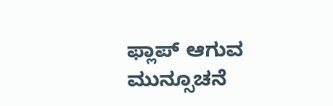ಫ್ಲಾಪ್ ಆಗುವ ಮುನ್ಸೂಚನೆ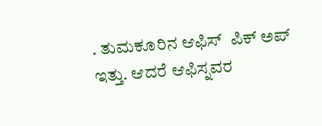. ತುಮಕೂರಿನ ಆಫಿಸ್  ಪಿಕ್ ಅಪ್ ಇತ್ತು. ಆದರೆ ಆಫಿಸ್ನವರ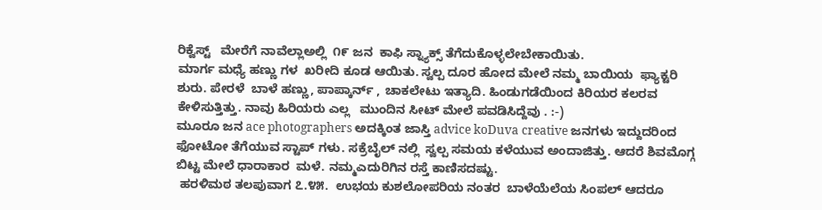ರಿಕ್ವೆಸ್ಟ್   ಮೇರೆಗೆ ನಾವೆಲ್ಲಾಅಲ್ಲಿ  ೧೯ ಜನ  ಕಾಫಿ ಸ್ನ್ಯಾಕ್ಸ್ ತೆಗೆದುಕೊಳ್ಳಲೇಬೇಕಾಯಿತು.
ಮಾರ್ಗ ಮಧ್ಯೆ ಹಣ್ಣು ಗಳ  ಖರೀದಿ ಕೂಡ ಆಯಿತು. ಸ್ವಲ್ಪ ದೂರ ಹೋದ ಮೇಲೆ ನಮ್ಮ ಬಾಯಿಯ  ಫ್ಯಾಕ್ಟರಿ ಶುರು. ಪೇರಳೆ  ಬಾಳೆ ಹಣ್ಣು, ಪಾಪ್ಕಾರ್ನ್ , ಚಾಕಲೇಟು ಇತ್ಯಾದಿ. ಹಿಂಡುಗಡೆಯಿಂದ ಕಿರಿಯರ ಕಲರವ  ಕೇಳಿಸುತ್ತಿತ್ತು. ನಾವು ಹಿರಿಯರು ಎಲ್ಲ   ಮುಂದಿನ ಸೀಟ್ ಮೇಲೆ ಪವಡಿಸಿದ್ದೆವು . :-)
ಮೂರೂ ಜನ ace photographers ಅದಕ್ಕಿಂತ ಜಾಸ್ತಿ advice koDuva creative ಜನಗಳು ಇದ್ದುದರಿಂದ ಫೋಟೋ ತೆಗೆಯುವ ಸ್ಟಾಪ್ ಗಳು. ಸಕ್ರೆಬೈಲ್ ನಲ್ಲಿ  ಸ್ವಲ್ಪ ಸಮಯ ಕಳೆಯುವ ಅಂದಾಜಿತ್ತು. ಆದರೆ ಶಿವಮೊಗ್ಗ  ಬಿಟ್ಟ ಮೇಲೆ ಧಾರಾಕಾರ  ಮಳೆ. ನಮ್ಮಎದುರಿಗಿನ ರಸ್ತೆ ಕಾಣಿಸದಷ್ಟು.
 ಹರಳಿಮಠ ತಲಪುವಾಗ ೭.೪೫.  ಉಭಯ ಕುಶಲೋಪರಿಯ ನಂತರ  ಬಾಳೆಯೆಲೆಯ ಸಿಂಪಲ್ ಆದರೂ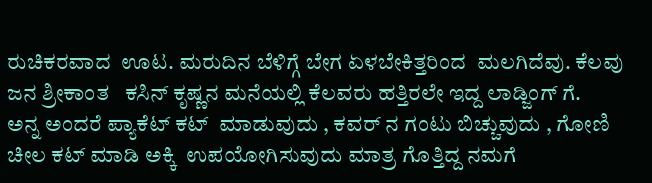ರುಚಿಕರವಾದ  ಊಟ. ಮರುದಿನ ಬೆಳಿಗ್ಗೆ ಬೇಗ ಏಳಬೇಕಿತ್ತರಿಂದ  ಮಲಗಿದೆವು. ಕೆಲವು ಜನ ಶ್ರೀಕಾಂತ   ಕಸಿನ್ ಕೃಷ್ಣನ ಮನೆಯಲ್ಲಿ ಕೆಲವರು ಹತ್ತಿರಲೇ ಇದ್ದ ಲಾಡ್ಜಿಂಗ್ ಗೆ.
ಅನ್ನ ಅಂದರೆ ಪ್ಯಾಕೆಟ್ ಕಟ್  ಮಾಡುವುದು , ಕವರ್ ನ ಗಂಟು ಬಿಚ್ಚುವುದು , ಗೋಣಿ ಚೀಲ ಕಟ್ ಮಾಡಿ ಅಕ್ಕಿ  ಉಪಯೋಗಿಸುವುದು ಮಾತ್ರ ಗೊತ್ತಿದ್ದ ನಮಗೆ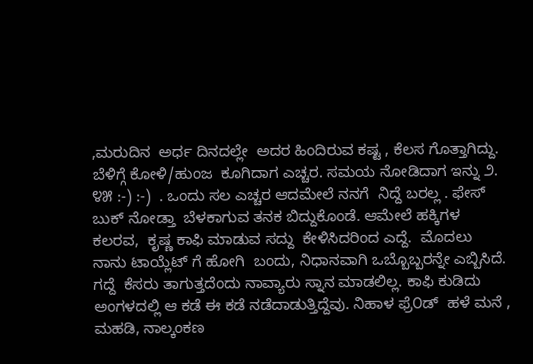,ಮರುದಿನ  ಅರ್ಧ ದಿನದಲ್ಲೇ  ಅದರ ಹಿಂದಿರುವ ಕಷ್ಟ , ಕೆಲಸ ಗೊತ್ತಾಗಿದ್ದು.
ಬೆಳಿಗ್ಗೆ ಕೋಳಿ/ಹುಂಜ  ಕೂಗಿದಾಗ ಎಚ್ಚರ. ಸಮಯ ನೋಡಿದಾಗ ಇನ್ನು ೨. ೪೫ :-) :-)  . ಒಂದು ಸಲ ಎಚ್ಚರ ಆದಮೇಲೆ ನನಗೆ  ನಿದ್ದೆ ಬರಲ್ಲ . ಫೇಸ್ ಬುಕ್ ನೋಡ್ತಾ  ಬೆಳಕಾಗುವ ತನಕ ಬಿದ್ದುಕೊಂಡೆ. ಆಮೇಲೆ ಹಕ್ಕಿಗಳ   ಕಲರವ,  ಕೃಷ್ಣ ಕಾಫಿ ಮಾಡುವ ಸದ್ದು  ಕೇಳಿಸಿದರಿಂದ ಎದ್ದೆ.  ಮೊದಲು ನಾನು ಟಾಯ್ಲೆಟ್ ಗೆ ಹೋಗಿ  ಬಂದು, ನಿಧಾನವಾಗಿ ಒಬ್ಬೊಬ್ಬರನ್ನೇ ಎಬ್ಬಿಸಿದೆ. ಗದ್ದೆ  ಕೆಸರು ತಾಗುತ್ತದೆಂದು ನಾವ್ಯಾರು ಸ್ನಾನ ಮಾಡಲಿಲ್ಲ. ಕಾಫಿ ಕುಡಿದು ಅಂಗಳದಲ್ಲಿ ಆ ಕಡೆ ಈ ಕಡೆ ನಡೆದಾಡುತ್ತಿದ್ದೆವು. ನಿಹಾಳ ಫ್ರೆ೦ಡ್  ಹಳೆ ಮನೆ ,  ಮಹಡಿ, ನಾಲ್ಕಂಕಣ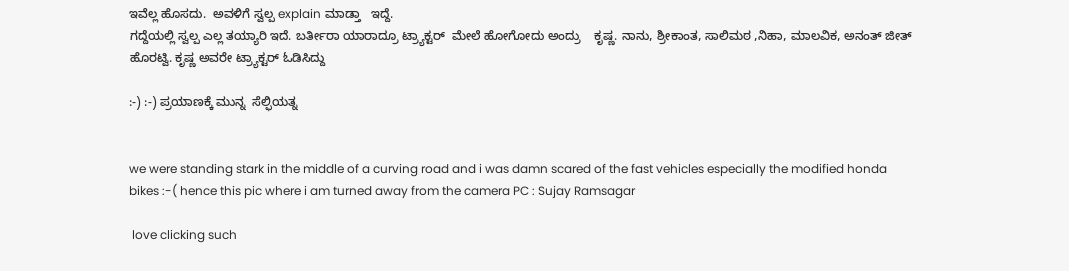ಇವೆಲ್ಲ ಹೊಸದು.  ಅವಳಿಗೆ ಸ್ವಲ್ಪ explain ಮಾಡ್ತಾ   ಇದ್ದೆ.
ಗದ್ದೆಯಲ್ಲಿ ಸ್ವಲ್ಪ ಎಲ್ಲ ತಯ್ಯಾರಿ ಇದೆ. ಬರ್ತೀರಾ ಯಾರಾದ್ರೂ ಟ್ರ್ಯಾಕ್ಟರ್  ಮೇಲೆ ಹೋಗೋದು ಅಂದ್ರು    ಕೃಷ್ಣ. ನಾನು, ಶ್ರೀಕಾಂತ, ಸಾಲಿಮಠ ,ನಿಹಾ, ಮಾಲವಿಕ, ಅನಂತ್ ಜೀತ್ ಹೊರಟ್ವಿ. ಕೃಷ್ಣ ಅವರೇ ಟ್ರ್ಯಾಕ್ಟರ್ ಓಡಿಸಿದ್ದು

:-) :-) ಪ್ರಯಾಣಕ್ಕೆ ಮುನ್ನ  ಸೆಲ್ಫಿಯತ್ನ


we were standing stark in the middle of a curving road and i was damn scared of the fast vehicles especially the modified honda bikes :-( hence this pic where i am turned away from the camera PC : Sujay Ramsagar

 love clicking such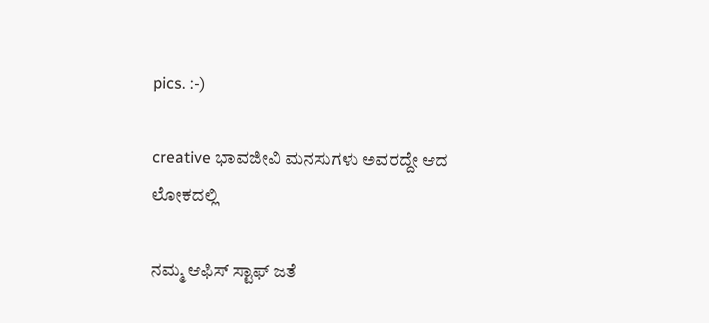pics. :-)

creative ಭಾವಜೀವಿ ಮನಸುಗಳು ಅವರದ್ದೇ ಆದ ಲೋಕದಲ್ಲಿ

ನಮ್ಮ ಆಫಿಸ್ ಸ್ಟಾಫ್ ಜತೆ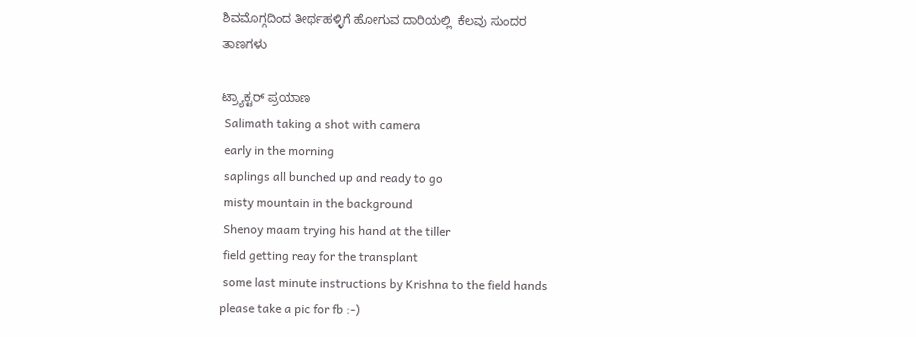ಶಿವಮೊಗ್ಗದಿಂದ ತೀರ್ಥಹಳ್ಳಿಗೆ ಹೋಗುವ ದಾರಿಯಲ್ಲಿ  ಕೆಲವು ಸುಂದರ
ತಾಣಗಳು

ಟ್ರ್ಯಾಕ್ಟರ್ ಪ್ರಯಾಣ
 Salimath taking a shot with camera
 early in the morning
 saplings all bunched up and ready to go
 misty mountain in the background
 Shenoy maam trying his hand at the tiller
 field getting reay for the transplant
 some last minute instructions by Krishna to the field hands
please take a pic for fb :-)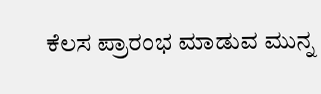ಕೆಲಸ ಪ್ರಾರಂಭ ಮಾಡುವ ಮುನ್ನ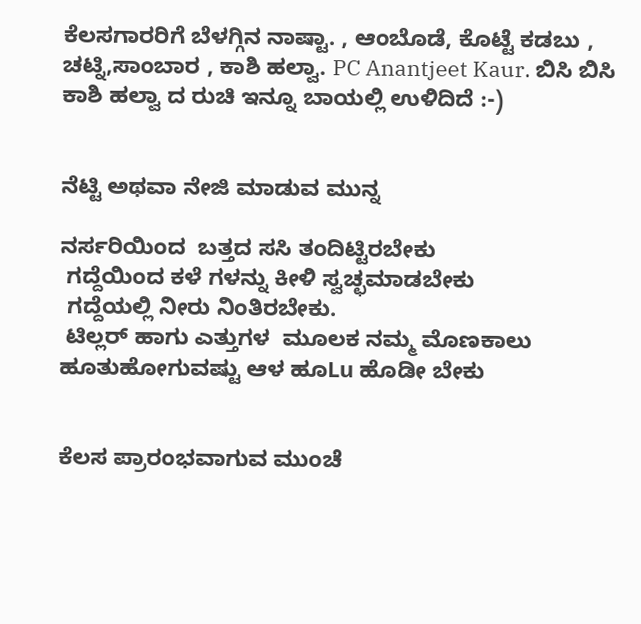ಕೆಲಸಗಾರರಿಗೆ ಬೆಳಗ್ಗಿನ ನಾಷ್ಟಾ. , ಆಂಬೊಡೆ, ಕೊಟ್ಟೆ ಕಡಬು ,  ಚಟ್ನಿ,ಸಾಂಬಾರ , ಕಾಶಿ ಹಲ್ವಾ. PC Anantjeet Kaur. ಬಿಸಿ ಬಿಸಿ  ಕಾಶಿ ಹಲ್ವಾ ದ ರುಚಿ ಇನ್ನೂ ಬಾಯಲ್ಲಿ ಉಳಿದಿದೆ :-)


ನೆಟ್ಟಿ ಅಥವಾ ನೇಜಿ ಮಾಡುವ ಮುನ್ನ

ನರ್ಸರಿಯಿಂದ  ಬತ್ತದ ಸಸಿ ತಂದಿಟ್ಟಿರಬೇಕು
 ಗದ್ದೆಯಿಂದ ಕಳೆ ಗಳನ್ನು ಕೀಳಿ ಸ್ವಚ್ಛಮಾಡಬೇಕು
 ಗದ್ದೆಯಲ್ಲಿ ನೀರು ನಿಂತಿರಬೇಕು.
 ಟಿಲ್ಲರ್ ಹಾಗು ಎತ್ತುಗಳ  ಮೂಲಕ ನಮ್ಮ ಮೊಣಕಾಲು ಹೂತುಹೋಗುವಷ್ಟು ಆಳ ಹೂLu ಹೊಡೀ ಬೇಕು


ಕೆಲಸ ಪ್ರಾರಂಭವಾಗುವ ಮುಂಚೆ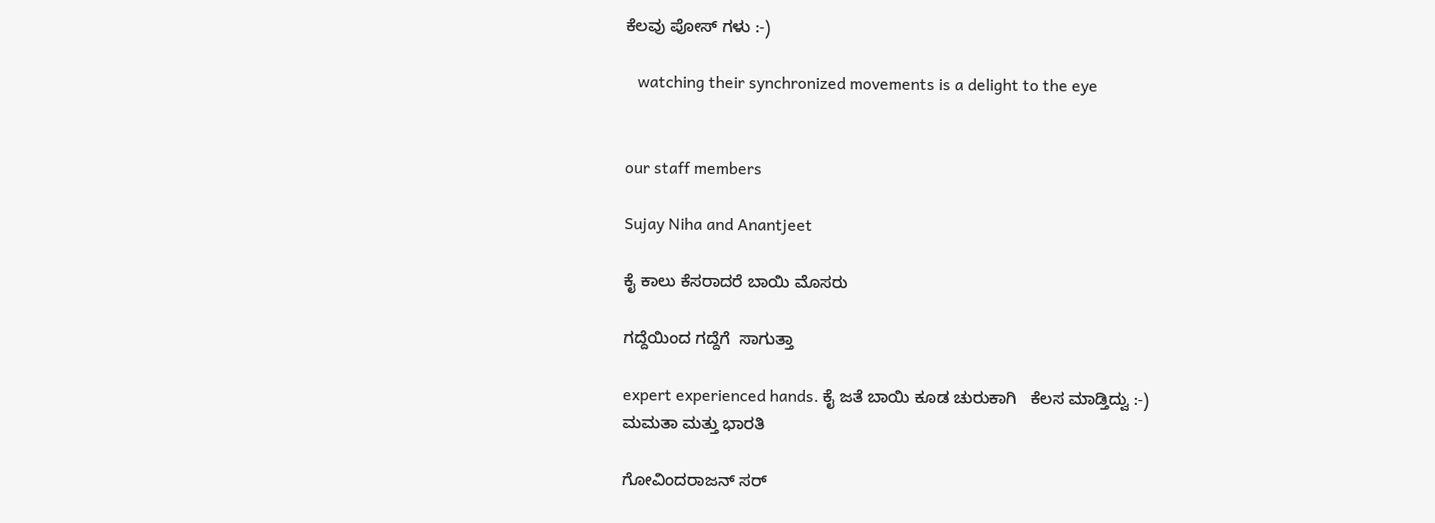ಕೆಲವು ಪೋಸ್ ಗಳು :-)

   watching their synchronized movements is a delight to the eye


our staff members

Sujay Niha and Anantjeet

ಕೈ ಕಾಲು ಕೆಸರಾದರೆ ಬಾಯಿ ಮೊಸರು

ಗದ್ದೆಯಿಂದ ಗದ್ದೆಗೆ  ಸಾಗುತ್ತಾ

expert experienced hands. ಕೈ ಜತೆ ಬಾಯಿ ಕೂಡ ಚುರುಕಾಗಿ   ಕೆಲಸ ಮಾಡ್ತಿದ್ವು :-)
ಮಮತಾ ಮತ್ತು ಭಾರತಿ

ಗೋವಿಂದರಾಜನ್ ಸರ್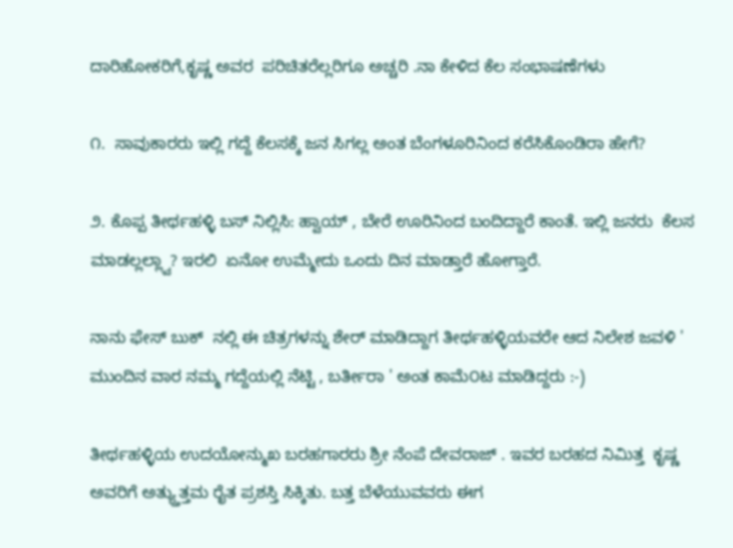ದಾರಿಹೋಕರಿಗೆ,ಕೃಷ್ಣ ಅವರ  ಪರಿಚಿತರೆಲ್ಲರಿಗೂ ಅಚ್ಚರಿ .ನಾ ಕೇಳಿದ ಕೆಲ ಸಂಭಾಷಣೆಗಳು

೧.  ಸಾವುಕಾರರು ಇಲ್ಲಿ ಗದ್ದೆ ಕೆಲಸಕ್ಕೆ ಜನ ಸಿಗಲ್ಲ ಅಂತ ಬೆಂಗಳೂರಿನಿಂದ ಕರೆಸಿಕೊಂಡಿರಾ ಹೇಗೆ?

೨. ಕೊಪ್ಪ ತೀರ್ಥಹಳ್ಳಿ ಬಸ್ ನಿಲ್ಲಿಸಿ: ಹ್ವಾಯ್ , ಬೇರೆ ಊರಿನಿಂದ ಬಂದಿದ್ದಾರೆ ಕಾಂತೆ. ಇಲ್ಲಿ ಜನರು  ಕೆಲಸ ಮಾಡಲ್ಲಲ್ಲ್ವಾ? ಇರಲಿ  ಏನೋ ಉಮ್ಮೇದು ಒಂದು ದಿನ ಮಾಡ್ತಾರೆ ಹೋಗ್ತಾರೆ.

ನಾನು ಫೇಸ್ ಬುಕ್  ನಲ್ಲಿ ಈ ಚಿತ್ರಗಳನ್ನು ಶೇರ್ ಮಾಡಿದ್ದಾಗ ತೀರ್ಥಹಳ್ಳಿಯವರೇ ಆದ ನಿಲೇಶ ಜವಳಿ ' ಮುಂದಿನ ವಾರ ನಮ್ಮ ಗದ್ದೆಯಲ್ಲಿ ನೆಟ್ಟಿ , ಬರ್ತೀರಾ ' ಅಂತ ಕಾಮೆ೦ಟ ಮಾಡಿದ್ದರು :-)

ತೀರ್ಥಹಳ್ಳಿಯ ಉದಯೋನ್ಮುಖ ಬರಹಗಾರರು ಶ್ರೀ ನೆಂಪೆ ದೇವರಾಜ್ . ಇವರ ಬರಹದ ನಿಮಿತ್ತ  ಕೃಷ್ಣ ಅವರಿಗೆ ಅತ್ಯ್ತುತ್ತಮ ರೈತ ಪ್ರಶಸ್ತಿ ಸಿಕ್ಕಿತು. ಬತ್ತ ಬೆಳೆಯುವವರು ಈಗ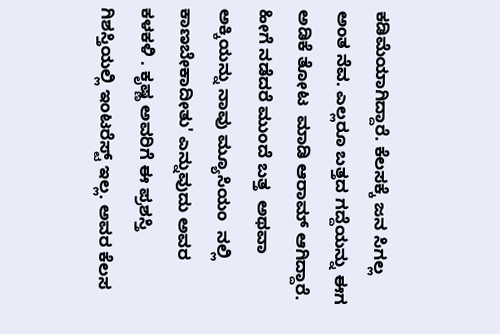ಕಡಿಮೆಯಾಗಿದ್ದಾರೆ. ಕೆಲಸಕ್ಕೆ ಜನ ಸಿಗಲ್ಲ ಅಂತ ನೆವ. ಎಲ್ಲರೂ ಬತ್ತದ ಗದ್ದೆಯನ್ನು ಈಗ ಅಡಿಕೆ ತೋಟ  ಮಾಡಿ ಆರಾಮ್ ಆಗಿದ್ದಾರೆ. ಹೀಗೆ ನಡೆದರೆ ಮುಂದೆ ಬತ್ತ  ಅಥವಾ ಅಕ್ಕಿಯನ್ನು ನಾವು ಮ್ಯೂಸಿಯಂ  ನಲ್ಲಿ ಕಾಣಬೇಕಾದೀತು' ಎನ್ನುವುದು ಅವರ ಕಳಕಳಿ . ಕೃಷ್ಣ ಅವರಿಗೆ ಈ ಪ್ರಶಸ್ತಿ ಗಿಶಸ್ತಿಯಲ್ಲಿ ಇಂಟರೆಸ್ಟ್ ಇಲ್ಲ. ಅವರ ಕೆಲಸ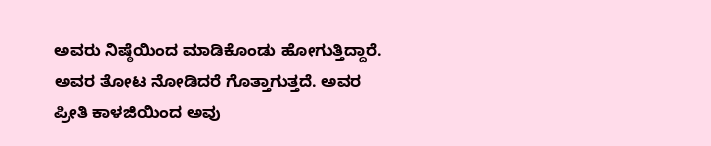ಅವರು ನಿಷ್ಠೆಯಿಂದ ಮಾಡಿಕೊಂಡು ಹೋಗುತ್ತಿದ್ದಾರೆ. ಅವರ ತೋಟ ನೋಡಿದರೆ ಗೊತ್ತಾಗುತ್ತದೆ. ಅವರ ಪ್ರೀತಿ ಕಾಳಜಿಯಿಂದ ಅವು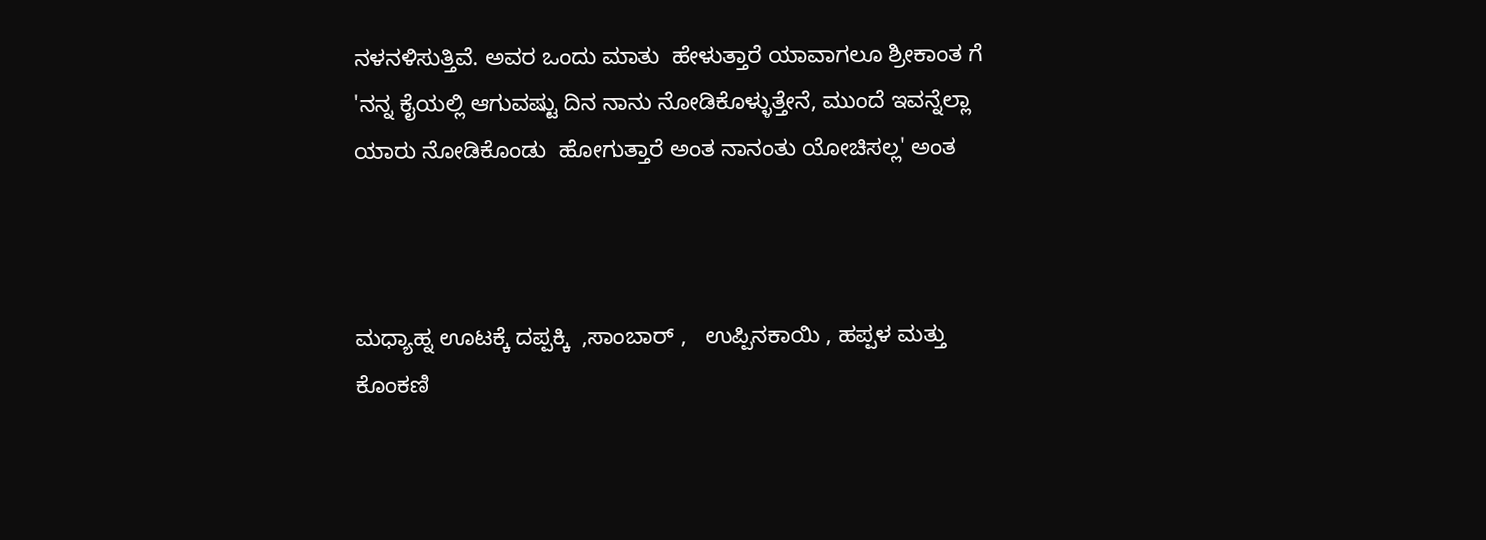ನಳನಳಿಸುತ್ತಿವೆ. ಅವರ ಒಂದು ಮಾತು  ಹೇಳುತ್ತಾರೆ ಯಾವಾಗಲೂ ಶ್ರೀಕಾಂತ ಗೆ 'ನನ್ನ ಕೈಯಲ್ಲಿ ಆಗುವಷ್ಟು ದಿನ ನಾನು ನೋಡಿಕೊಳ್ಳುತ್ತೇನೆ, ಮುಂದೆ ಇವನ್ನೆಲ್ಲಾ ಯಾರು ನೋಡಿಕೊಂಡು  ಹೋಗುತ್ತಾರೆ ಅಂತ ನಾನಂತು ಯೋಚಿಸಲ್ಲ' ಅಂತ



ಮಧ್ಯಾಹ್ನ ಊಟಕ್ಕೆ ದಪ್ಪಕ್ಕಿ  ,ಸಾಂಬಾರ್ ,   ಉಪ್ಪಿನಕಾಯಿ , ಹಪ್ಪಳ ಮತ್ತು ಕೊಂಕಣಿ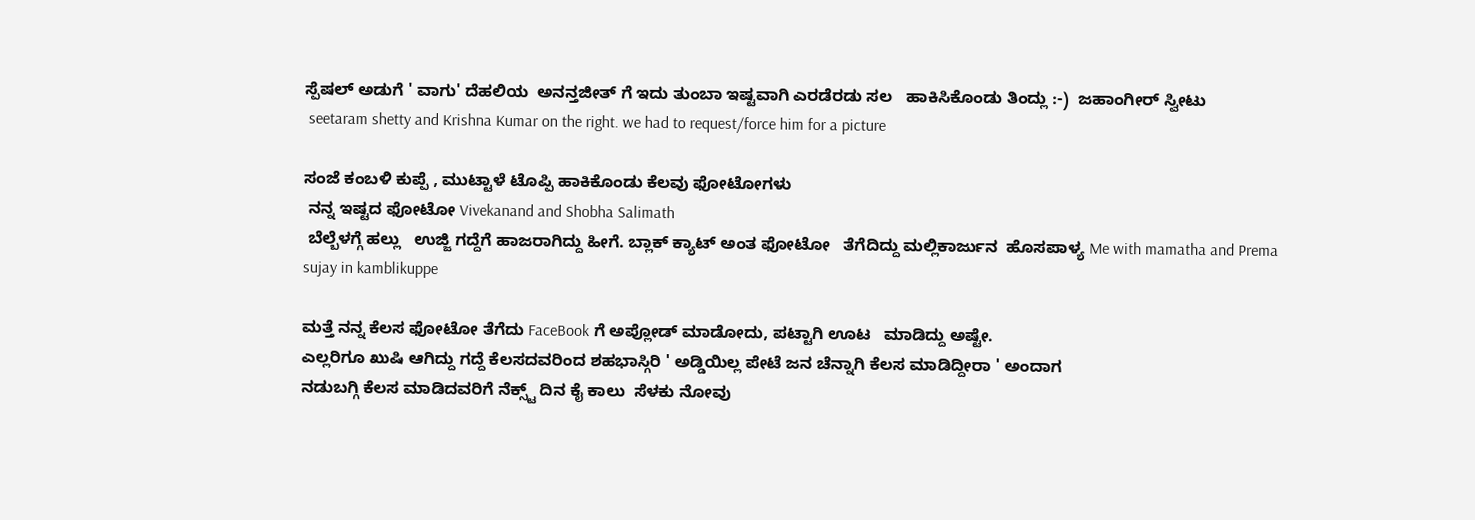ಸ್ಪೆಷಲ್ ಅಡುಗೆ ' ವಾಗು' ದೆಹಲಿಯ  ಅನನ್ತಜೀತ್ ಗೆ ಇದು ತುಂಬಾ ಇಷ್ಟವಾಗಿ ಎರಡೆರಡು ಸಲ   ಹಾಕಿಸಿಕೊಂಡು ತಿಂದ್ಲು :-)  ಜಹಾಂಗೀರ್ ಸ್ವೀಟು
 seetaram shetty and Krishna Kumar on the right. we had to request/force him for a picture

ಸಂಜೆ ಕಂಬಳಿ ಕುಪ್ಪೆ , ಮುಟ್ಟಾಳೆ ಟೊಪ್ಪಿ ಹಾಕಿಕೊಂಡು ಕೆಲವು ಫೋಟೋಗಳು
 ನನ್ನ ಇಷ್ಟದ ಫೋಟೋ Vivekanand and Shobha Salimath
 ಬೆಲ್ಬೆಳಗ್ಗೆ ಹಲ್ಲು   ಉಜ್ಜಿ ಗದ್ದೆಗೆ ಹಾಜರಾಗಿದ್ದು ಹೀಗೆ. ಬ್ಲಾಕ್ ಕ್ಯಾಟ್ ಅಂತ ಫೋಟೋ   ತೆಗೆದಿದ್ದು ಮಲ್ಲಿಕಾರ್ಜುನ  ಹೊಸಪಾಳ್ಯ Me with mamatha and Prema
sujay in kamblikuppe

ಮತ್ತೆ ನನ್ನ ಕೆಲಸ ಫೋಟೋ ತೆಗೆದು FaceBook ಗೆ ಅಪ್ಲೋಡ್ ಮಾಡೋದು, ಪಟ್ಟಾಗಿ ಊಟ   ಮಾಡಿದ್ದು ಅಷ್ಟೇ.
ಎಲ್ಲರಿಗೂ ಖುಷಿ ಆಗಿದ್ದು ಗದ್ದೆ ಕೆಲಸದವರಿಂದ ಶಹಭಾಸ್ಗಿರಿ ' ಅಡ್ಡಿಯಿಲ್ಲ ಪೇಟೆ ಜನ ಚೆನ್ನಾಗಿ ಕೆಲಸ ಮಾಡಿದ್ದೀರಾ ' ಅಂದಾಗ
ನಡುಬಗ್ಗಿ ಕೆಲಸ ಮಾಡಿದವರಿಗೆ ನೆಕ್ಸ್ಟ್ ದಿನ ಕೈ ಕಾಲು  ಸೆಳಕು ನೋವು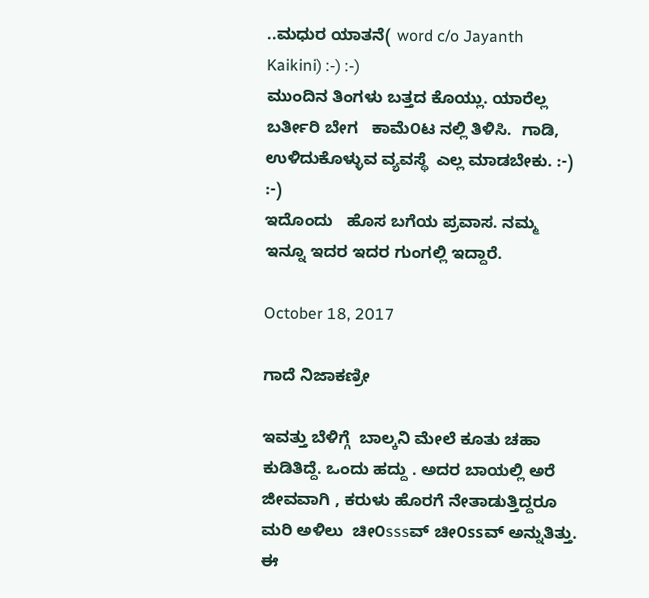..ಮಧುರ ಯಾತನೆ( word c/o Jayanth Kaikini) :-) :-)
ಮುಂದಿನ ತಿಂಗಳು ಬತ್ತದ ಕೊಯ್ಲು. ಯಾರೆಲ್ಲ  ಬರ್ತೀರಿ ಬೇಗ   ಕಾಮೆ೦ಟ ನಲ್ಲಿ ತಿಳಿಸಿ.  ಗಾಡಿ, ಉಳಿದುಕೊಳ್ಳುವ ವ್ಯವಸ್ಥೆ  ಎಲ್ಲ ಮಾಡಬೇಕು. :-) :-)
ಇದೊಂದು   ಹೊಸ ಬಗೆಯ ಪ್ರವಾಸ. ನಮ್ಮ  ಇನ್ನೂ ಇದರ ಇದರ ಗುಂಗಲ್ಲಿ ಇದ್ದಾರೆ.

October 18, 2017

ಗಾದೆ ನಿಜಾಕಣ್ರೀ

ಇವತ್ತು ಬೆಳಿಗ್ಗೆ  ಬಾಲ್ಕನಿ ಮೇಲೆ ಕೂತು ಚಹಾ ಕುಡಿತಿದ್ದೆ. ಒಂದು ಹದ್ದು . ಅದರ ಬಾಯಲ್ಲಿ ಅರೆ ಜೀವವಾಗಿ , ಕರುಳು ಹೊರಗೆ ನೇತಾಡುತ್ತಿದ್ದರೂ ಮರಿ ಅಳಿಲು  ಚೀ೦sssವ್ ಚೀ೦ssವ್ ಅನ್ನುತಿತ್ತು. ಈ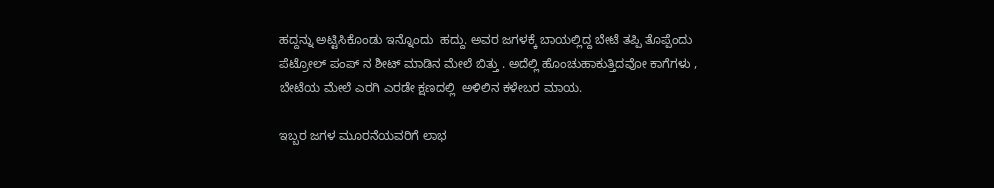ಹದ್ದನ್ನು ಅಟ್ಟಿಸಿಕೊಂಡು ಇನ್ನೊಂದು  ಹದ್ದು. ಅವರ ಜಗಳಕ್ಕೆ ಬಾಯಲ್ಲಿದ್ದ ಬೇಟೆ ತಪ್ಪಿ ತೊಪ್ಪೆಂದು ಪೆಟ್ರೋಲ್ ಪಂಪ್ ನ ಶೀಟ್ ಮಾಡಿನ ಮೇಲೆ ಬಿತ್ತು . ಅದೆಲ್ಲಿ ಹೊಂಚುಹಾಕುತ್ತಿದವೋ ಕಾಗೆಗಳು , ಬೇಟೆಯ ಮೇಲೆ ಎರಗಿ ಎರಡೇ ಕ್ಷಣದಲ್ಲಿ  ಅಳಿಲಿನ ಕಳೇಬರ ಮಾಯ.

ಇಬ್ಬರ ಜಗಳ ಮೂರನೆಯವರಿಗೆ ಲಾಭ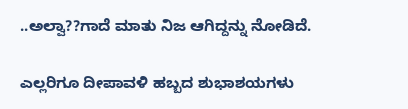..ಅಲ್ವಾ??ಗಾದೆ ಮಾತು ನಿಜ ಆಗಿದ್ದನ್ನು ನೋಡಿದೆ.

ಎಲ್ಲರಿಗೂ ದೀಪಾವಳಿ ಹಬ್ಬದ ಶುಭಾಶಯಗಳು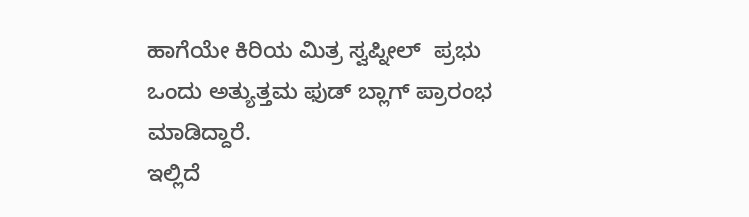ಹಾಗೆಯೇ ಕಿರಿಯ ಮಿತ್ರ ಸ್ವಪ್ನೀಲ್  ಪ್ರಭು ಒಂದು ಅತ್ಯುತ್ತಮ ಫುಡ್ ಬ್ಲಾಗ್ ಪ್ರಾರಂಭ ಮಾಡಿದ್ದಾರೆ.
ಇಲ್ಲಿದೆ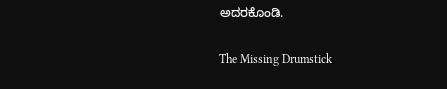ಅದರಕೊಂಡಿ.

The Missing Drumstick